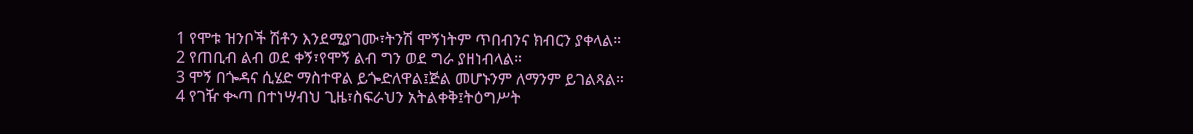1 የሞቱ ዝንቦች ሽቶን እንደሚያገሙ፣ትንሽ ሞኝነትም ጥበብንና ክብርን ያቀላል።
2 የጠቢብ ልብ ወደ ቀኝ፣የሞኝ ልብ ግን ወደ ግራ ያዘነብላል።
3 ሞኝ በጐዳና ሲሄድ ማስተዋል ይጐድለዋል፤ጅል መሆኑንም ለማንም ይገልጻል።
4 የገዥ ቊጣ በተነሣብህ ጊዜ፣ስፍራህን አትልቀቅ፤ትዕግሥት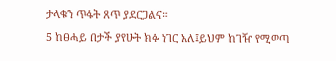ታላቁን ጥፋት ጸጥ ያደርጋልና።
5 ከፀሓይ በታች ያየሁት ክፉ ነገር አለ፤ይህም ከገዥ የሚወጣ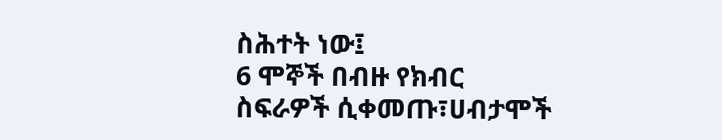ስሕተት ነው፤
6 ሞኞች በብዙ የክብር ስፍራዎች ሲቀመጡ፣ሀብታሞች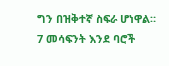ግን በዝቅተኛ ስፍራ ሆነዋል።
7 መሳፍንት እንደ ባሮች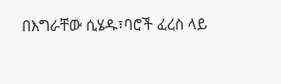በእግራቸው ሲሄዱ፣ባሮች ፈረስ ላይ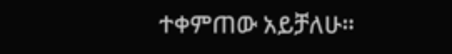ተቀምጠው አይቻለሁ።